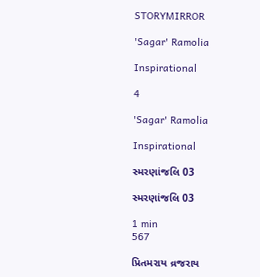STORYMIRROR

'Sagar' Ramolia

Inspirational

4

'Sagar' Ramolia

Inspirational

સ્મરણાંજલિ 03

સ્મરણાંજલિ 03

1 min
567

પ્રિતમરાય વ્રજરાય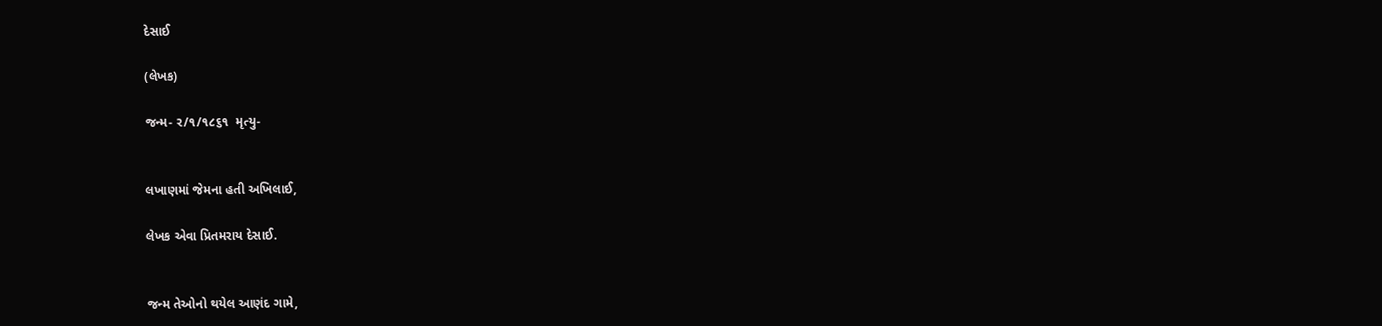દેસાઈ

(લેખક)

જન્મ- ર/૧/૧૮૬૧  મૃત્યુ-


લખાણમાં જેમના હતી અખિલાઈ,

લેખક એવા પ્રિતમરાય દેસાઈ.


જન્મ તેઓનો થયેલ આણંદ ગામે,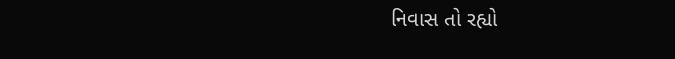નિવાસ તો રહ્યો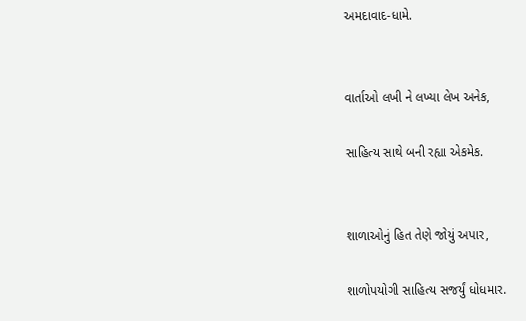અમદાવાદ-ધામે.


વાર્તાઓ લખી ને લખ્યા લેખ અનેક,

સાહિત્ય સાથે બની રહ્યા એકમેક.


શાળાઓનું હિત તેણે જોયું અપાર,

શાળોપયોગી સાહિત્ય સજર્યું ધોધમાર.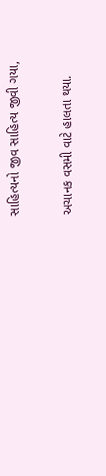સાહિત્યનો જીવ સાહિત્ય જીવી ગયા,

અચાનક વસમી વાટે હાલતા થયા.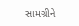સામગ્રીને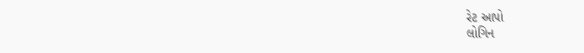રેટ આપો
લોગિન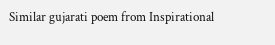Similar gujarati poem from Inspirational